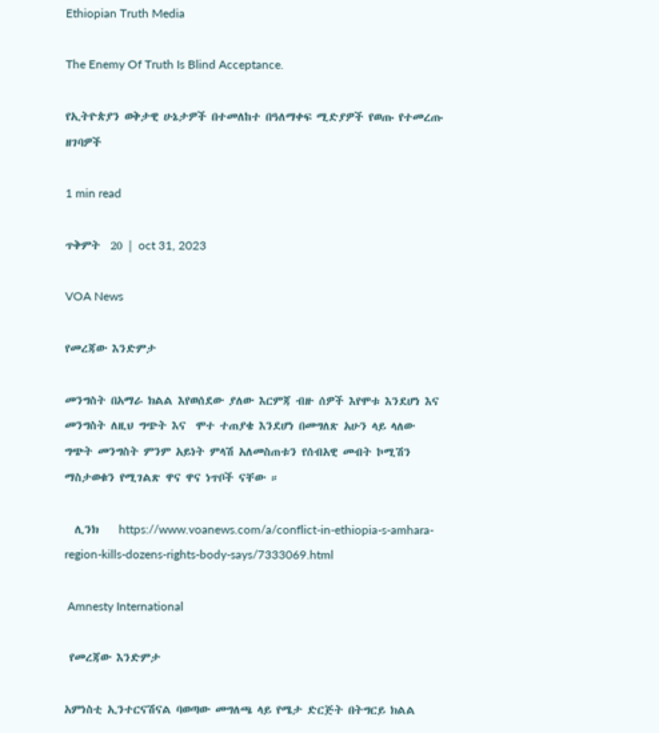Ethiopian Truth Media

The Enemy Of Truth Is Blind Acceptance.

የኢትዮጵያን ወቅታዊ ሁኔታዎች በተመለከተ በዓለማቀፍ ሚድያዎች የወጡ የተመረጡ ዘገባዎች

1 min read

ጥቅምት  20 | oct 31, 2023

VOA News

የመረጃው እንድምታ

መንግስት በአማራ ክልል እየወሰደው ያለው እርምጃ ብዙ ሰዎች እየሞቱ እንደሆነ እና መንግስት ለዚህ ግጭት እና  ሞተ ተጠያቄ እንደሆነ በመግለጽ አሁን ላይ ላለው ግጭት መንግስት ምንም አይነት ምላሽ አለመስጠቱን የሰብአዊ መብት ኮሚሽን ማስታወቁን የሚገልጽ ዋና ዋና ነጥቦች ናቸው ።

  ሊንክ    https://www.voanews.com/a/conflict-in-ethiopia-s-amhara-region-kills-dozens-rights-body-says/7333069.html

 Amnesty International

 የመረጃው እንድምታ

አምነስቲ ኢንተርናሽናል ባወጣው መግለጫ ላይ የሜታ ድርጅት በትግርይ ክልል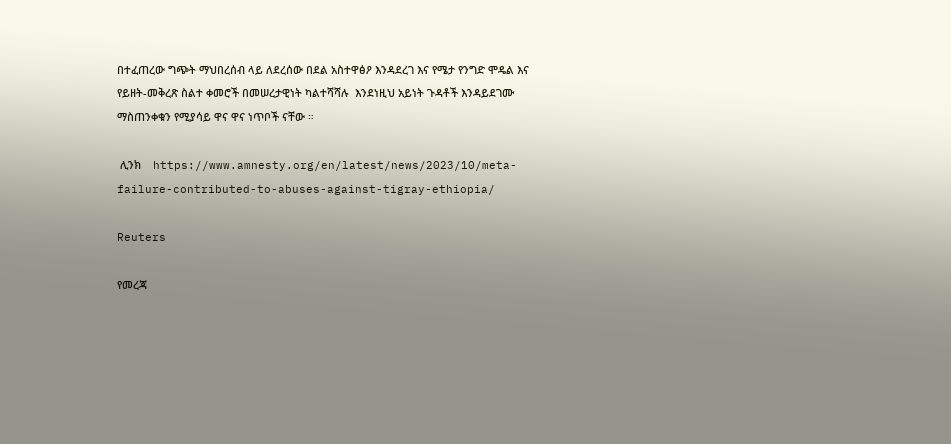በተፈጠረው ግጭት ማህበረሰብ ላይ ለደረሰው በደል አስተዋፅዖ እንዳደረገ እና የሜታ የንግድ ሞዴል እና የይዘት-መቅረጽ ስልተ ቀመሮች በመሠረታዊነት ካልተሻሻሉ  እንደነዚህ አይነት ጉዳቶች እንዳይደገሙ ማስጠንቀቁን የሚያሳይ ዋና ዋና ነጥቦች ናቸው ።

 ሊንክ    https://www.amnesty.org/en/latest/news/2023/10/meta-failure-contributed-to-abuses-against-tigray-ethiopia/

Reuters

የመረጃ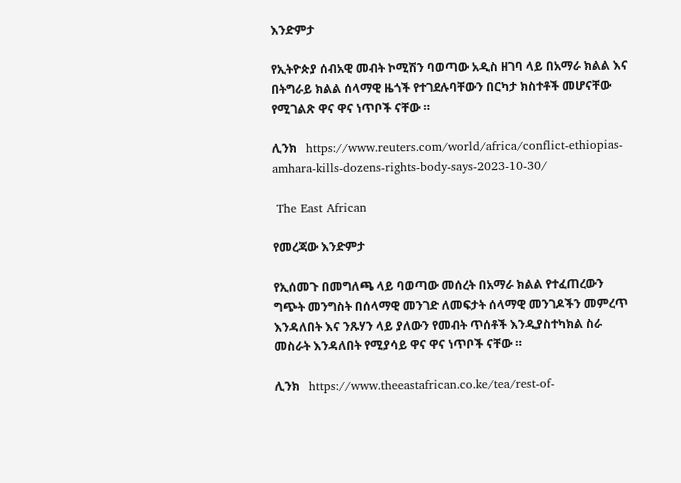እንድምታ

የኢትዮጵያ ሰብአዊ መብት ኮሚሽን ባወጣው አዲስ ዘገባ ላይ በአማራ ክልል እና በትግራይ ክልል ሰላማዊ ዜጎች የተገደሉባቸውን በርካታ ክስተቶች መሆናቸው የሚገልጽ ዋና ዋና ነጥቦች ናቸው ።

ሊንክ   https://www.reuters.com/world/africa/conflict-ethiopias-amhara-kills-dozens-rights-body-says-2023-10-30/

 The East African

የመረጃው እንድምታ

የኢሰመጉ በመግለጫ ላይ ባወጣው መሰረት በአማራ ክልል የተፈጠረውን ግጭት መንግስት በሰላማዊ መንገድ ለመፍታት ሰላማዊ መንገዶችን መምረጥ እንዳለበት እና ንጹሃን ላይ ያለውን የመብት ጥሰቶች እንዲያስተካክል ስራ መስራት እንዳለበት የሚያሳይ ዋና ዋና ነጥቦች ናቸው ።

ሊንክ   https://www.theeastafrican.co.ke/tea/rest-of-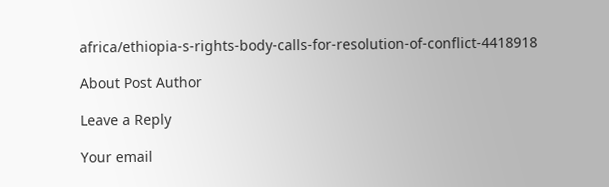africa/ethiopia-s-rights-body-calls-for-resolution-of-conflict-4418918

About Post Author

Leave a Reply

Your email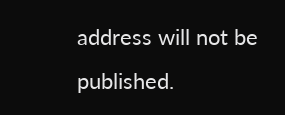address will not be published.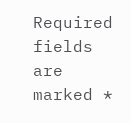Required fields are marked *